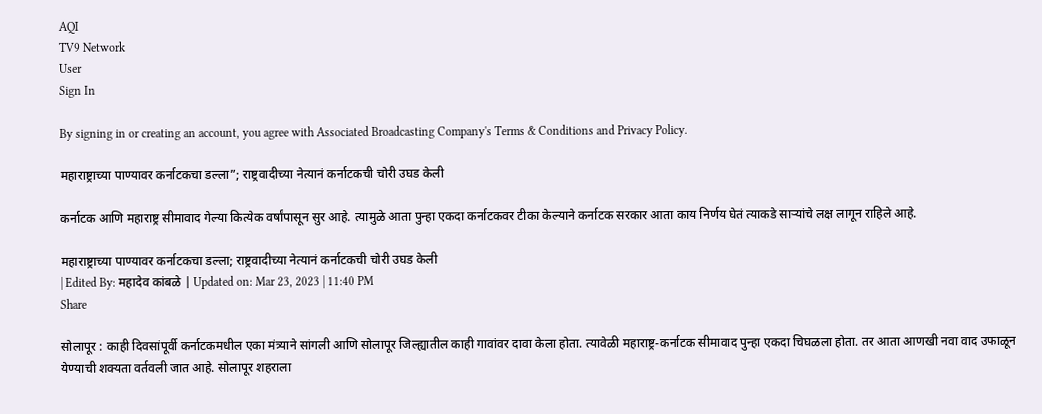AQI
TV9 Network
User
Sign In

By signing in or creating an account, you agree with Associated Broadcasting Company's Terms & Conditions and Privacy Policy.

महाराष्ट्राच्या पाण्यावर कर्नाटकचा डल्ला”; राष्ट्रवादीच्या नेत्यानं कर्नाटकची चोरी उघड केली

कर्नाटक आणि महाराष्ट्र सीमावाद गेल्या कित्येक वर्षांपासून सुर आहे. त्यामुळे आता पुन्हा एकदा कर्नाटकवर टीका केल्याने कर्नाटक सरकार आता काय निर्णय घेतं त्याकडे साऱ्यांचे लक्ष लागून राहिले आहे.

महाराष्ट्राच्या पाण्यावर कर्नाटकचा डल्ला; राष्ट्रवादीच्या नेत्यानं कर्नाटकची चोरी उघड केली
| Edited By: महादेव कांबळे | Updated on: Mar 23, 2023 | 11:40 PM
Share

सोलापूर : काही दिवसांपूर्वी कर्नाटकमधील एका मंत्र्याने सांगली आणि सोलापूर जिल्ह्यातील काही गावांवर दावा केला होता. त्यावेळी महाराष्ट्र-कर्नाटक सीमावाद पुन्हा एकदा चिघळला होता. तर आता आणखी नवा वाद उफाळून येण्याची शक्यता वर्तवली जात आहे. सोलापूर शहराला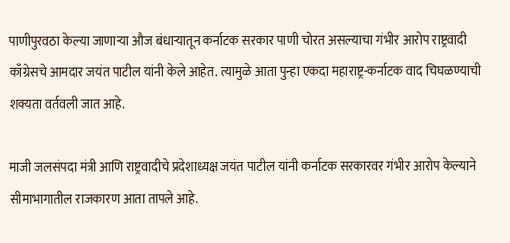पाणीपुरवठा केल्या जाणाऱ्या औज बंधाऱ्यातून कर्नाटक सरकार पाणी चोरत असल्याचा गंभीर आरोप राष्ट्रवादी काँग्रेसचे आमदार जयंत पाटील यांनी केले आहेत. त्यामुळे आता पुन्हा एकदा महाराष्ट्र-कर्नाटक वाद चिघळण्याची शक्यता वर्तवली जात आहे.

माजी जलसंपदा मंत्री आणि राष्ट्रवादीचे प्रदेशाध्यक्ष जयंत पाटील यांनी कर्नाटक सरकारवर गंभीर आरोप केल्याने सीमाभागातील राजकारण आता तापले आहे.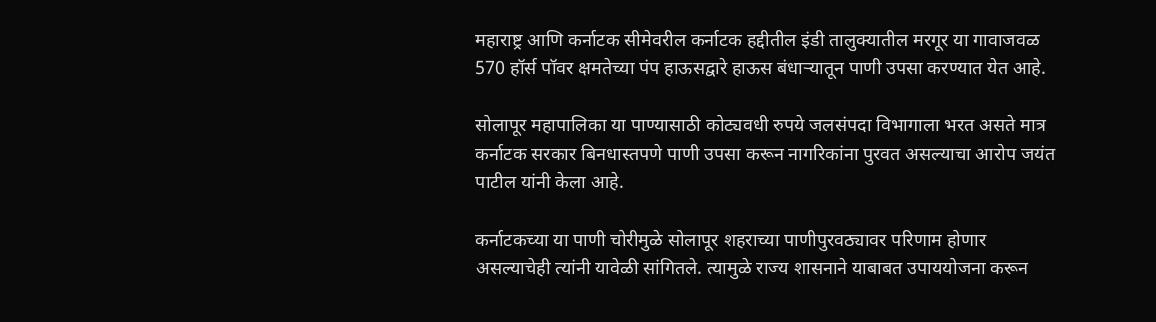महाराष्ट्र आणि कर्नाटक सीमेवरील कर्नाटक हद्दीतील इंडी तालुक्यातील मरगूर या गावाजवळ 570 हॉर्स पॉवर क्षमतेच्या पंप हाऊसद्वारे हाऊस बंधाऱ्यातून पाणी उपसा करण्यात येत आहे.

सोलापूर महापालिका या पाण्यासाठी कोट्यवधी रुपये जलसंपदा विभागाला भरत असते मात्र कर्नाटक सरकार बिनधास्तपणे पाणी उपसा करून नागरिकांना पुरवत असल्याचा आरोप जयंत पाटील यांनी केला आहे.

कर्नाटकच्या या पाणी चोरीमुळे सोलापूर शहराच्या पाणीपुरवठ्यावर परिणाम होणार असल्याचेही त्यांनी यावेळी सांगितले. त्यामुळे राज्य शासनाने याबाबत उपाययोजना करून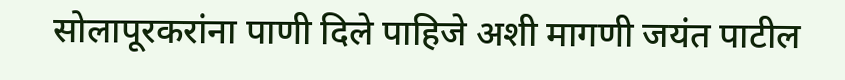सोलापूरकरांना पाणी दिले पाहिजे अशी मागणी जयंत पाटील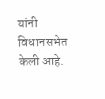यांनी विधानसभेत केली आहे.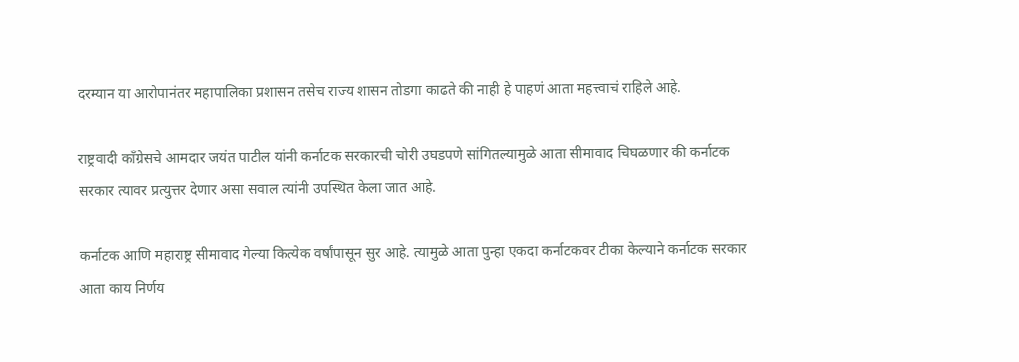दरम्यान या आरोपानंतर महापालिका प्रशासन तसेच राज्य शासन तोडगा काढते की नाही हे पाहणं आता महत्त्वाचं राहिले आहे.

राष्ट्रवादी काँग्रेसचे आमदार जयंत पाटील यांनी कर्नाटक सरकारची चोरी उघडपणे सांगितल्यामुळे आता सीमावाद चिघळणार की कर्नाटक सरकार त्यावर प्रत्युत्तर देणार असा सवाल त्यांनी उपस्थित केला जात आहे.

कर्नाटक आणि महाराष्ट्र सीमावाद गेल्या कित्येक वर्षांपासून सुर आहे. त्यामुळे आता पुन्हा एकदा कर्नाटकवर टीका केल्याने कर्नाटक सरकार आता काय निर्णय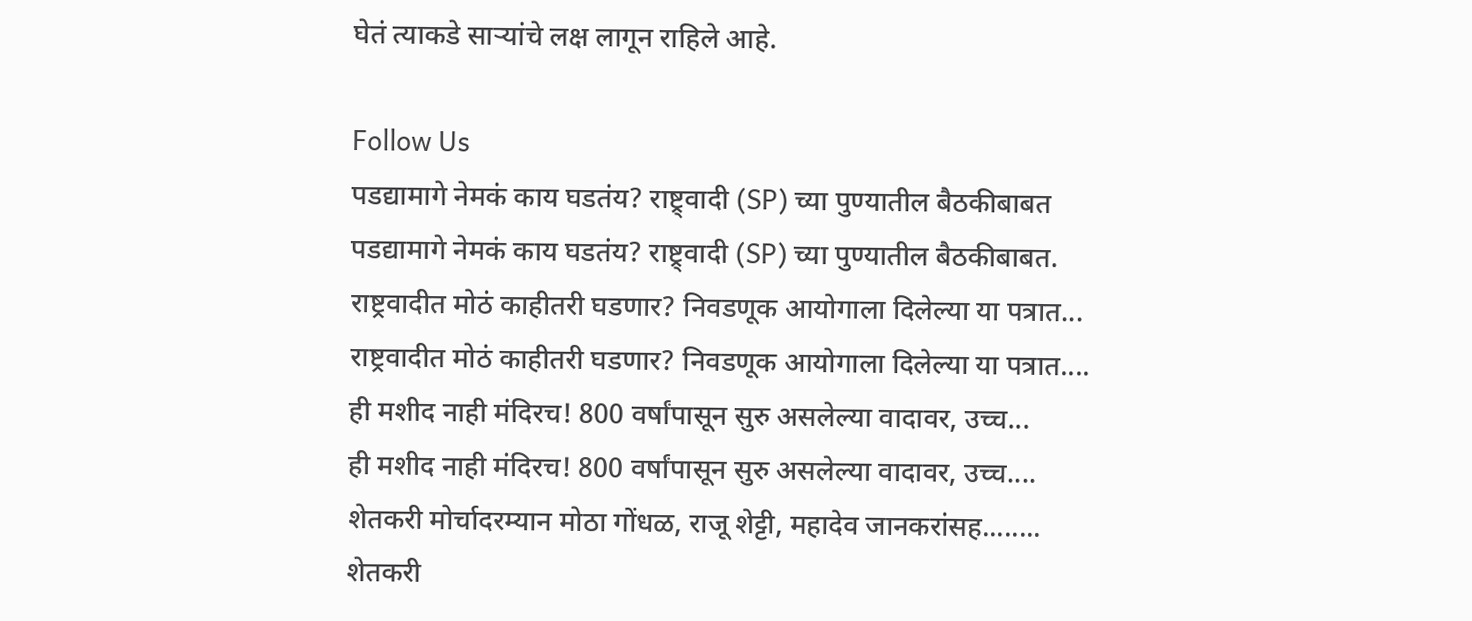घेतं त्याकडे साऱ्यांचे लक्ष लागून राहिले आहे.

Follow Us
पडद्यामागे नेमकं काय घडतंय? राष्ट्र्वादी (SP) च्या पुण्यातील बैठकीबाबत
पडद्यामागे नेमकं काय घडतंय? राष्ट्र्वादी (SP) च्या पुण्यातील बैठकीबाबत.
राष्ट्रवादीत मोठं काहीतरी घडणार? निवडणूक आयोगाला दिलेल्या या पत्रात...
राष्ट्रवादीत मोठं काहीतरी घडणार? निवडणूक आयोगाला दिलेल्या या पत्रात....
ही मशीद नाही मंदिरच! 800 वर्षांपासून सुरु असलेल्या वादावर, उच्च...
ही मशीद नाही मंदिरच! 800 वर्षांपासून सुरु असलेल्या वादावर, उच्च....
शेतकरी मोर्चादरम्यान मोठा गोंधळ, राजू शेट्टी, महादेव जानकरांसह........
शेतकरी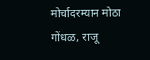मोर्चादरम्यान मोठा गोंधळ, राजू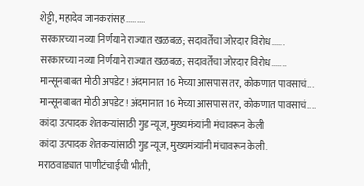शेट्टी, महादेव जानकरांसह.........
सरकारच्या नव्या निर्णयाने राज्यात खळबळ; सदावर्तेंचा जोरदार विरोध......
सरकारच्या नव्या निर्णयाने राज्यात खळबळ; सदावर्तेंचा जोरदार विरोध.......
मान्सूनबाबत मोठी अपडेट! अंदमानात 16 मेच्या आसपास तर, कोकणात पावसाचं...
मान्सूनबाबत मोठी अपडेट! अंदमानात 16 मेच्या आसपास तर, कोकणात पावसाचं....
कांदा उत्पादक शेतकऱ्यांसाठी गुड न्यूज, मुख्यमंत्र्यांनी मंचावरून केली
कांदा उत्पादक शेतकऱ्यांसाठी गुड न्यूज, मुख्यमंत्र्यांनी मंचावरून केली.
मराठवाड्यात पाणीटंचाईची भीती,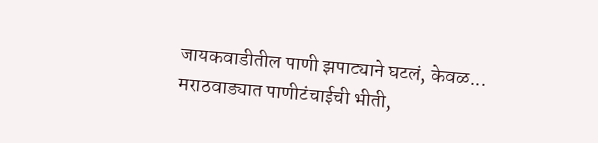जायकवाडीतील पाणी झपाट्याने घटलं, केवळ...
मराठवाड्यात पाणीटंचाईची भीती,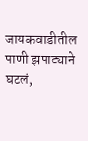जायकवाडीतील पाणी झपाट्याने घटलं,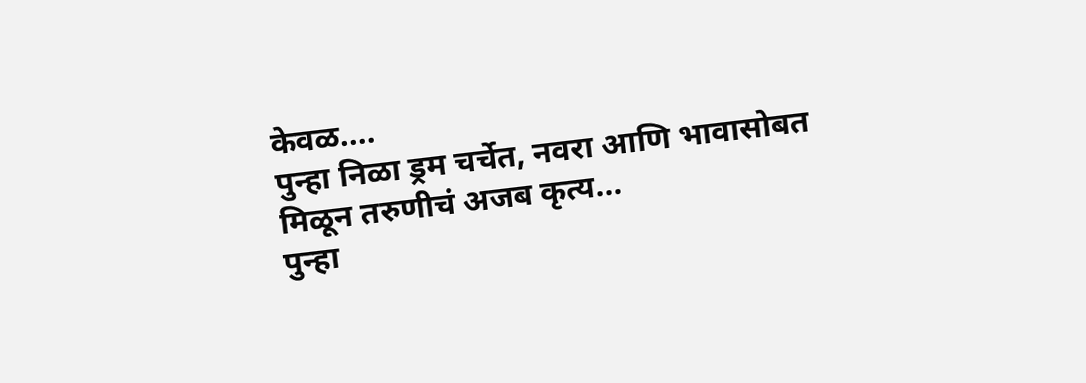केवळ....
पुन्हा निळा ड्रम चर्चेत, नवरा आणि भावासोबत मिळून तरुणीचं अजब कृत्य...
पुन्हा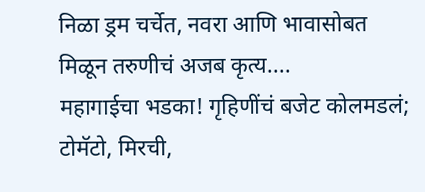निळा ड्रम चर्चेत, नवरा आणि भावासोबत मिळून तरुणीचं अजब कृत्य....
महागाईचा भडका! गृहिणींचं बजेट कोलमडलं; टोमॅटो, मिरची,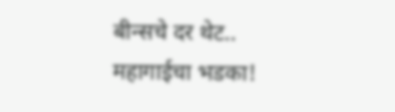बीन्सचे दर थेट..
महागाईचा भडका!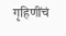गृहिणींचं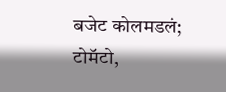बजेट कोलमडलं; टोमॅटो,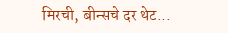मिरची, बीन्सचे दर थेट...